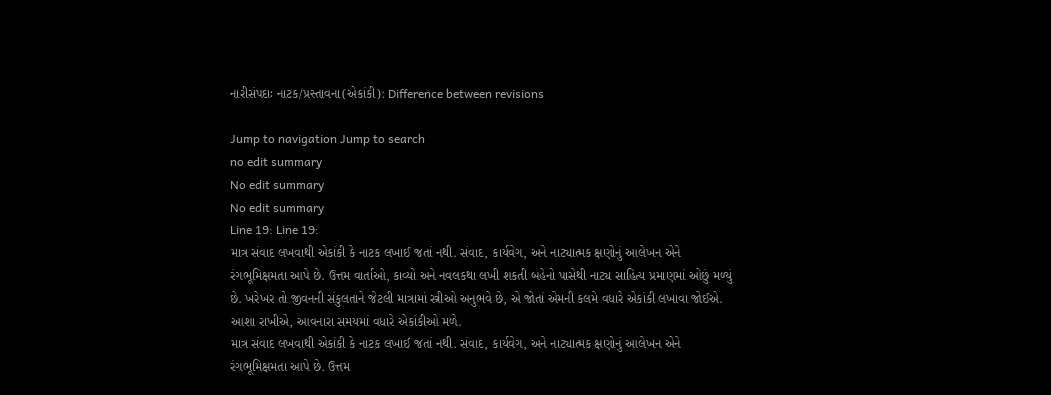નારીસંપદાઃ નાટક/પ્રસ્તાવના(એકાંકી): Difference between revisions

Jump to navigation Jump to search
no edit summary
No edit summary
No edit summary
Line 19: Line 19:
માત્ર સંવાદ લખવાથી એકાંકી કે નાટક લખાઈ જતાં નથી. સંવાદ, કાર્યવેગ, અને નાટ્યાત્મક ક્ષણોનું આલેખન એને રંગભૂમિક્ષમતા આપે છે. ઉત્તમ વાર્તાઓ, કાવ્યો અને નવલકથા લખી શકતી બહેનો પાસેથી નાટ્ય સાહિત્ય પ્રમાણમાં ઓછું મળ્યું છે. ખરેખર તો જીવનની સંકુલતાને જેટલી માત્રામાં સ્ત્રીઓ અનુભવે છે, એ જોતાં એમની કલમે વધારે એકાંકી લખાવા જોઈએ. આશા રાખીએ, આવનારા સમયમાં વધારે એકાંકીઓ મળે.
માત્ર સંવાદ લખવાથી એકાંકી કે નાટક લખાઈ જતાં નથી. સંવાદ, કાર્યવેગ, અને નાટ્યાત્મક ક્ષણોનું આલેખન એને રંગભૂમિક્ષમતા આપે છે. ઉત્તમ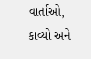વાર્તાઓ, કાવ્યો અને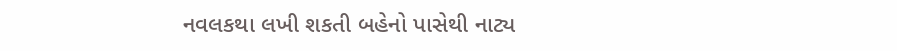નવલકથા લખી શકતી બહેનો પાસેથી નાટ્ય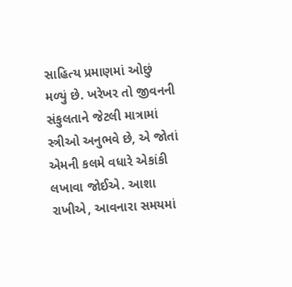સાહિત્ય પ્રમાણમાં ઓછું મળ્યું છે. ખરેખર તો જીવનની સંકુલતાને જેટલી માત્રામાં સ્ત્રીઓ અનુભવે છે, એ જોતાં એમની કલમે વધારે એકાંકી લખાવા જોઈએ. આશા રાખીએ, આવનારા સમયમાં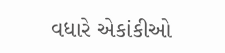વધારે એકાંકીઓ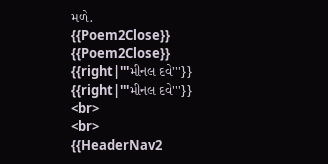મળે.
{{Poem2Close}}
{{Poem2Close}}
{{right|'''મીનલ દવે'''}}
{{right|'''મીનલ દવે'''}}
<br>
<br>
{{HeaderNav2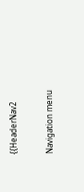{{HeaderNav2

Navigation menu